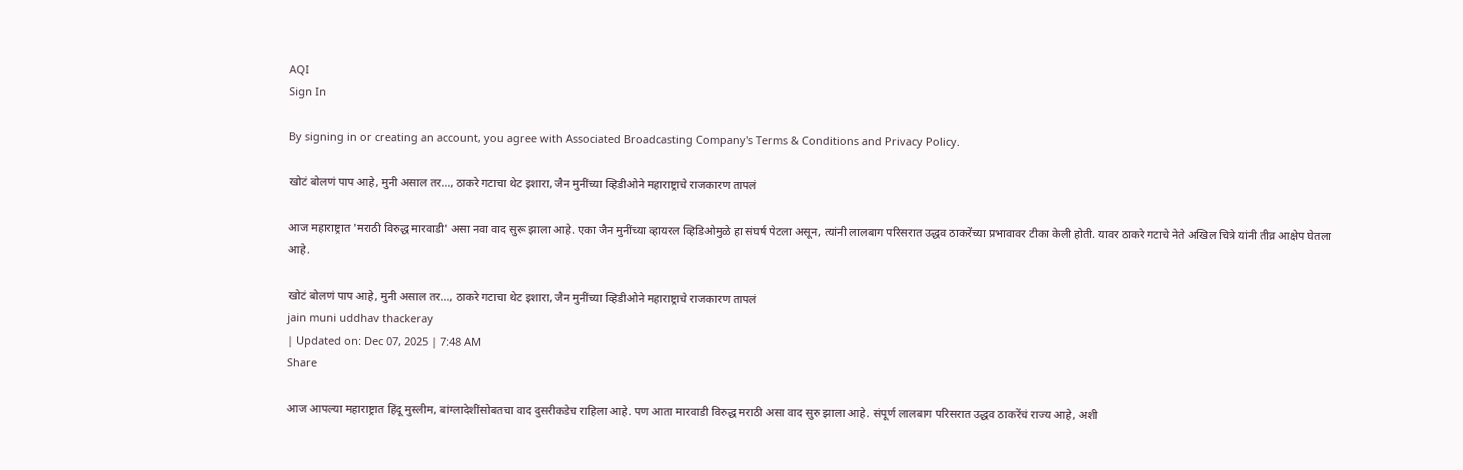AQI
Sign In

By signing in or creating an account, you agree with Associated Broadcasting Company's Terms & Conditions and Privacy Policy.

खोटं बोलणं पाप आहे, मुनी असाल तर…, ठाकरे गटाचा थेट इशारा, जैन मुनींच्या व्हिडीओने महाराष्ट्राचे राजकारण तापलं

आज महाराष्ट्रात 'मराठी विरुद्ध मारवाडी' असा नवा वाद सुरू झाला आहे. एका जैन मुनींच्या व्हायरल व्हिडिओमुळे हा संघर्ष पेटला असून, त्यांनी लालबाग परिसरात उद्धव ठाकरेंच्या प्रभावावर टीका केली होती. यावर ठाकरे गटाचे नेते अखिल चित्रे यांनी तीव्र आक्षेप घेतला आहे.

खोटं बोलणं पाप आहे, मुनी असाल तर..., ठाकरे गटाचा थेट इशारा, जैन मुनींच्या व्हिडीओने महाराष्ट्राचे राजकारण तापलं
jain muni uddhav thackeray
| Updated on: Dec 07, 2025 | 7:48 AM
Share

आज आपल्या महाराष्ट्रात हिंदू मुस्लीम, बांग्लादेशींसोबतचा वाद दुसरीकडेच राहिला आहे. पण आता मारवाडी विरुद्ध मराठी असा वाद सुरु झाला आहे. संपूर्ण लालबाग परिसरात उद्धव ठाकरेंचं राज्य आहे, अशी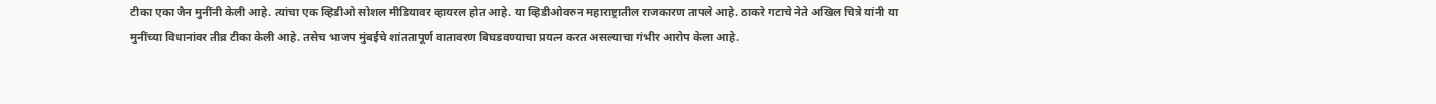टीका एका जैन मुनींनी केली आहे. त्यांचा एक व्हिडीओ सोशल मीडियावर व्हायरल होत आहे. या व्हिडीओवरुन महाराष्ट्रातील राजकारण तापले आहे. ठाकरे गटाचे नेते अखिल चित्रे यांनी या मुनींच्या विधानांवर तीव्र टीका केली आहे. तसेच भाजप मुंबईचे शांततापूर्ण वातावरण बिघडवण्याचा प्रयत्न करत असल्याचा गंभीर आरोप केला आहे.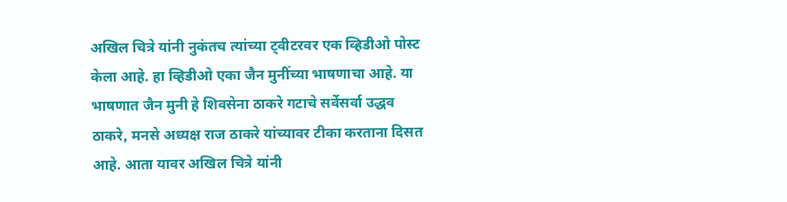अखिल चित्रे यांनी नुकंतच त्यांच्या ट्वीटरवर एक व्हिडीओ पोस्ट केला आहे. हा व्हिडीओ एका जैन मुनींच्या भाषणाचा आहे. या भाषणात जैन मुनी हे शिवसेना ठाकरे गटाचे सर्वेसर्वा उद्धव ठाकरे, मनसे अध्यक्ष राज ठाकरे यांच्यावर टीका करताना दिसत आहे. आता यावर अखिल चित्रे यांनी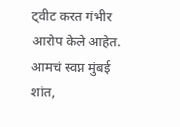ट्वीट करत गंभीर आरोप केले आहेत. आमचं स्वप्न मुंबई शांत,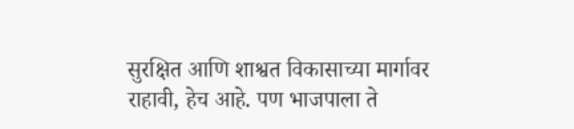सुरक्षित आणि शाश्वत विकासाच्या मार्गावर राहावी, हेच आहे. पण भाजपाला ते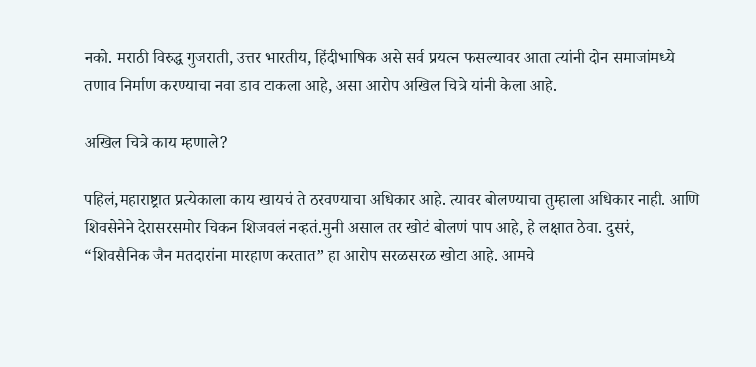नको. मराठी विरुद्ध गुजराती, उत्तर भारतीय, हिंदीभाषिक असे सर्व प्रयत्न फसल्यावर आता त्यांनी दोन समाजांमध्ये तणाव निर्माण करण्याचा नवा डाव टाकला आहे, असा आरोप अखिल चित्रे यांनी केला आहे.

अखिल चित्रे काय म्हणाले?

पहिलं,महाराष्ट्रात प्रत्येकाला काय खायचं ते ठरवण्याचा अधिकार आहे. त्यावर बोलण्याचा तुम्हाला अधिकार नाही. आणि शिवसेनेने देरासरसमोर चिकन शिजवलं नव्हतं.मुनी असाल तर खोटं बोलणं पाप आहे, हे लक्षात ठेवा. दुसरं, “शिवसैनिक जैन मतदारांना मारहाण करतात” हा आरोप सरळसरळ खोटा आहे. आमचे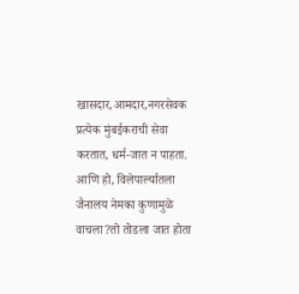खासदार,आमदार,नगरसेवक प्रत्येक मुंबईकराची सेवा करतात, धर्म-जात न पाहता. आणि हो, विलेपार्ल्यातला जैनालय नेमका कुणामुळे वाचला?तो तोडला जात होता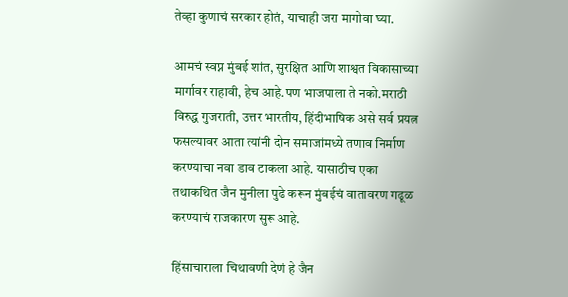तेव्हा कुणाचं सरकार होतं, याचाही जरा मागोवा घ्या.

आमचं स्वप्न मुंबई शांत, सुरक्षित आणि शाश्वत विकासाच्या मार्गावर राहावी, हेच आहे.पण भाजपाला ते नको.मराठी विरुद्ध गुजराती, उत्तर भारतीय, हिंदीभाषिक असे सर्व प्रयत्न फसल्यावर आता त्यांनी दोन समाजांमध्ये तणाव निर्माण करण्याचा नवा डाव टाकला आहे. यासाठीच एका तथाकथित जैन मुनीला पुढे करून मुंबईचं वातावरण गढूळ करण्याचं राजकारण सुरू आहे.

हिंसाचाराला चिथावणी देणं हे जैन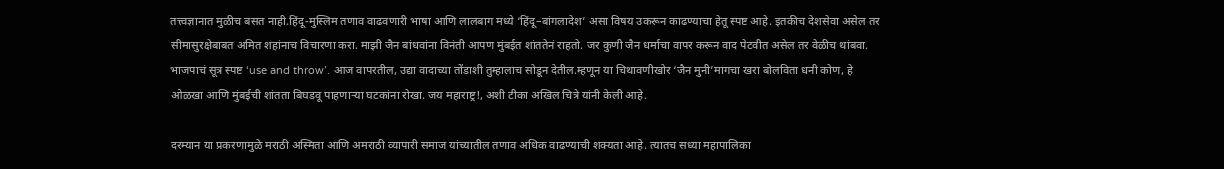तत्त्वज्ञानात मुळीच बसत नाही.हिंदू-मुस्लिम तणाव वाढवणारी भाषा आणि लालबाग मध्ये ‘हिंदू–बांगलादेश’ असा विषय उकरून काढण्याचा हेतू स्पष्ट आहे. इतकीच देशसेवा असेल तर सीमासुरक्षेबाबत अमित शहांनाच विचारणा करा. माझी जैन बांधवांना विनंती आपण मुंबईत शांततेनं राहतो. जर कुणी जैन धर्माचा वापर करून वाद पेटवीत असेल तर वेळीच थांबवा. भाजपाचं सूत्र स्पष्ट ‘use and throw’. आज वापरतील, उद्या वादाच्या तोंडाशी तुम्हालाच सोडून देतील.म्हणून या चिथावणीखोर ‘जैन मुनी’मागचा खरा बोलविता धनी कोण, हे ओळखा आणि मुंबईची शांतता बिघडवू पाहणाऱ्या घटकांना रोखा. जय महाराष्ट्र!, अशी टीका अखिल चित्रे यांनी केली आहे.

दरम्यान या प्रकरणामुळे मराठी अस्मिता आणि अमराठी व्यापारी समाज यांच्यातील तणाव अधिक वाढण्याची शक्यता आहे. त्यातच सध्या महापालिका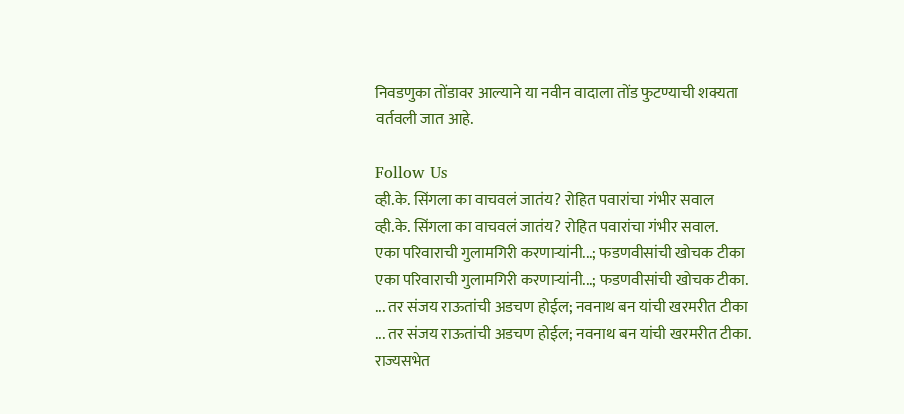निवडणुका तोंडावर आल्याने या नवीन वादाला तोंड फुटण्याची शक्यता वर्तवली जात आहे.

Follow Us
व्ही.के. सिंगला का वाचवलं जातंय? रोहित पवारांचा गंभीर सवाल
व्ही.के. सिंगला का वाचवलं जातंय? रोहित पवारांचा गंभीर सवाल.
एका परिवाराची गुलामगिरी करणाऱ्यांनी...; फडणवीसांची खोचक टीका
एका परिवाराची गुलामगिरी करणाऱ्यांनी...; फडणवीसांची खोचक टीका.
... तर संजय राऊतांची अडचण होईल; नवनाथ बन यांची खरमरीत टीका
... तर संजय राऊतांची अडचण होईल; नवनाथ बन यांची खरमरीत टीका.
राज्यसभेत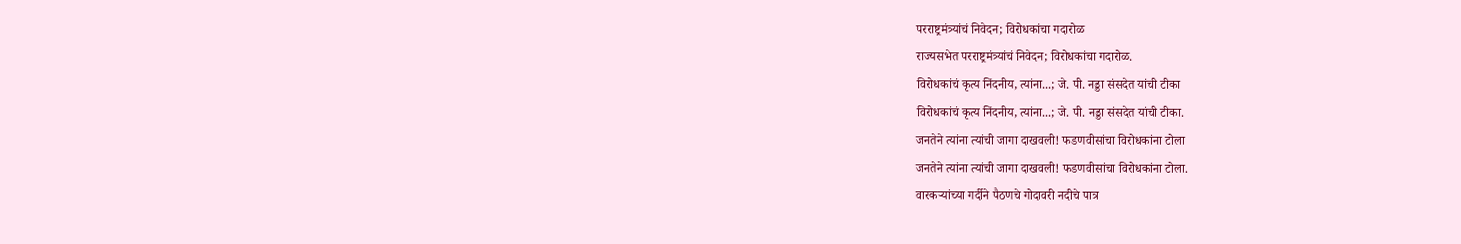परराष्ट्रमंत्र्यांचं निवेदन; विरोधकांचा गदारोळ
राज्यसभेत परराष्ट्रमंत्र्यांचं निवेदन; विरोधकांचा गदारोळ.
विरोधकांचं कृत्य निंदनीय, त्यांना...; जे. पी. नड्डा संसदेत यांची टीका
विरोधकांचं कृत्य निंदनीय, त्यांना...; जे. पी. नड्डा संसदेत यांची टीका.
जनतेने त्यांना त्यांची जागा दाखवली! फडणवीसांचा विरोधकांना टोला
जनतेने त्यांना त्यांची जागा दाखवली! फडणवीसांचा विरोधकांना टोला.
वारकऱ्यांच्या गर्दीने पैठणचे गोदावरी नदीचे पात्र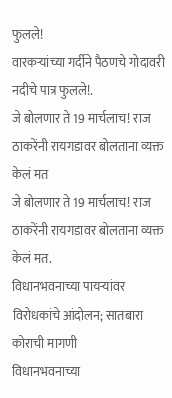फुलले!
वारकऱ्यांच्या गर्दीने पैठणचे गोदावरी नदीचे पात्र फुलले!.
जे बोलणार ते 19 मार्चलाच! राज ठाकरेंनी रायगडावर बोलताना व्यक्त केलं मत
जे बोलणार ते 19 मार्चलाच! राज ठाकरेंनी रायगडावर बोलताना व्यक्त केलं मत.
विधानभवनाच्या पायऱ्यांवर विरोधकांचे आंदोलन; सातबारा कोराची मागणी
विधानभवनाच्या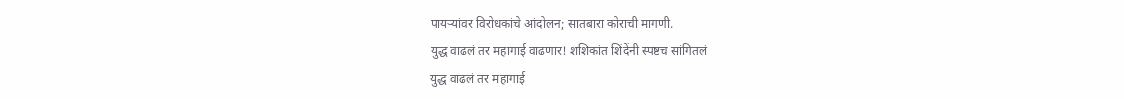पायऱ्यांवर विरोधकांचे आंदोलन; सातबारा कोराची मागणी.
युद्ध वाढलं तर महागाई वाढणार! शशिकांत शिंदेंनी स्पष्टच सांगितलं
युद्ध वाढलं तर महागाई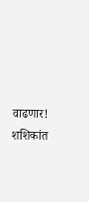वाढणार! शशिकांत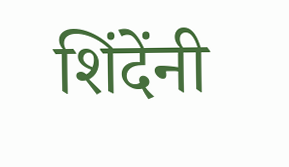शिंदेंनी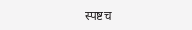स्पष्टच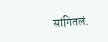सांगितलं.